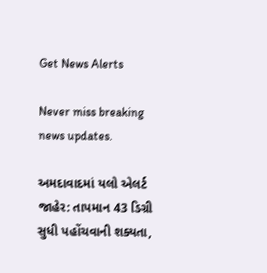Get News Alerts

Never miss breaking news updates.

અમદાવાદમાં યલો એલર્ટ જાહેર: તાપમાન 43 ડિગ્રી સુધી પહોંચવાની શક્યતા,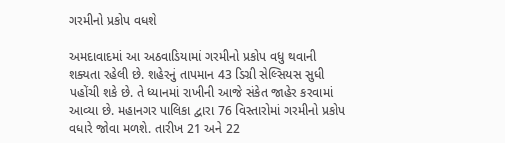ગરમીનો પ્રકોપ વધશે

અમદાવાદમાં આ અઠવાડિયામાં ગરમીનો પ્રકોપ વધુ થવાની શક્યતા રહેલી છે. શહેરનું તાપમાન 43 ડિગ્રી સેલ્સિયસ સુધી પહોંચી શકે છે. તે ધ્યાનમાં રાખીની આજે સંકેત જાહેર કરવામાં આવ્યા છે. મહાનગર પાલિકા દ્વારા 76 વિસ્તારોમાં ગરમીનો પ્રકોપ વધારે જોવા મળશે. તારીખ 21 અને 22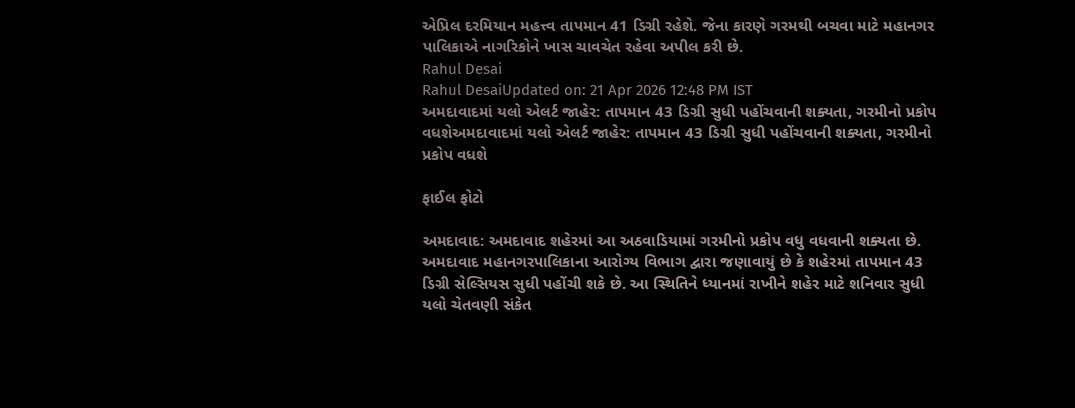એપ્રિલ દરમિયાન મહત્ત્વ તાપમાન 41 ડિગ્રી રહેશે. જેના કારણે ગરમથી બચવા માટે મહાનગર પાલિકાએ નાગરિકોને ખાસ ચાવચેત રહેવા અપીલ કરી છે.
Rahul Desai
Rahul DesaiUpdated on: 21 Apr 2026 12:48 PM IST
અમદાવાદમાં યલો એલર્ટ જાહેર: તાપમાન 43 ડિગ્રી સુધી પહોંચવાની શક્યતા, ગરમીનો પ્રકોપ વધશેઅમદાવાદમાં યલો એલર્ટ જાહેર: તાપમાન 43 ડિગ્રી સુધી પહોંચવાની શક્યતા, ગરમીનો પ્રકોપ વધશે

ફાઈલ ફોટો

અમદાવાદ: અમદાવાદ શહેરમાં આ અઠવાડિયામાં ગરમીનો પ્રકોપ વધુ વધવાની શક્યતા છે. અમદાવાદ મહાનગરપાલિકાના આરોગ્ય વિભાગ દ્વારા જણાવાયું છે કે શહેરમાં તાપમાન 43 ડિગ્રી સેલ્સિયસ સુધી પહોંચી શકે છે. આ સ્થિતિને ધ્યાનમાં રાખીને શહેર માટે શનિવાર સુધી યલો ચેતવણી સંકેત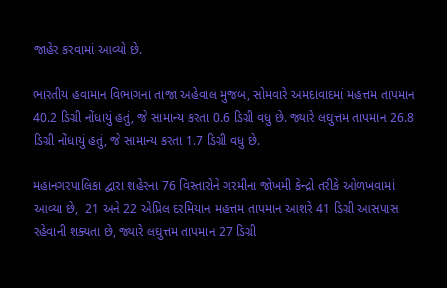જાહેર કરવામાં આવ્યો છે.

ભારતીય હવામાન વિભાગના તાજા અહેવાલ મુજબ, સોમવારે અમદાવાદમાં મહત્તમ તાપમાન 40.2 ડિગ્રી નોંધાયું હતું, જે સામાન્ય કરતા 0.6 ડિગ્રી વધુ છે. જ્યારે લઘુત્તમ તાપમાન 26.8 ડિગ્રી નોંધાયું હતું, જે સામાન્ય કરતા 1.7 ડિગ્રી વધુ છે.

મહાનગરપાલિકા દ્વારા શહેરના 76 વિસ્તારોને ગરમીના જોખમી કેન્દ્રો તરીકે ઓળખવામાં આવ્યા છે,  21 અને 22 એપ્રિલ દરમિયાન મહત્તમ તાપમાન આશરે 41 ડિગ્રી આસપાસ રહેવાની શક્યતા છે, જ્યારે લઘુત્તમ તાપમાન 27 ડિગ્રી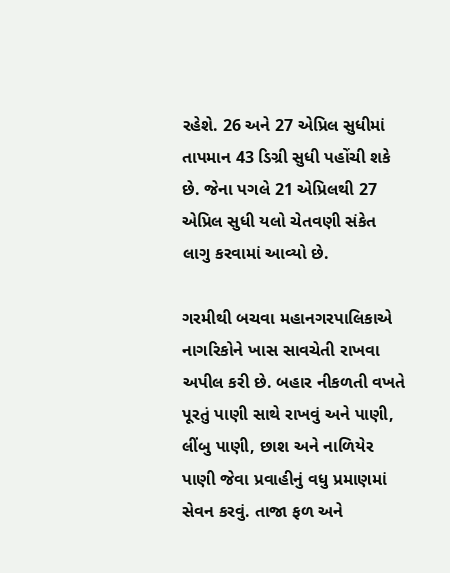રહેશે. 26 અને 27 એપ્રિલ સુધીમાં તાપમાન 43 ડિગ્રી સુધી પહોંચી શકે છે. જેના પગલે 21 એપ્રિલથી 27 એપ્રિલ સુધી યલો ચેતવણી સંકેત લાગુ કરવામાં આવ્યો છે.

ગરમીથી બચવા મહાનગરપાલિકાએ નાગરિકોને ખાસ સાવચેતી રાખવા અપીલ કરી છે. બહાર નીકળતી વખતે પૂરતું પાણી સાથે રાખવું અને પાણી, લીંબુ પાણી, છાશ અને નાળિયેર પાણી જેવા પ્રવાહીનું વધુ પ્રમાણમાં સેવન કરવું. તાજા ફળ અને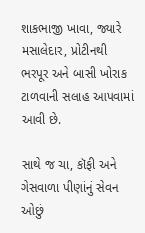શાકભાજી ખાવા, જ્યારે મસાલેદાર, પ્રોટીનથી ભરપૂર અને બાસી ખોરાક ટાળવાની સલાહ આપવામાં આવી છે.

સાથે જ ચા, કૉફી અને ગેસવાળા પીણાંનું સેવન ઓછું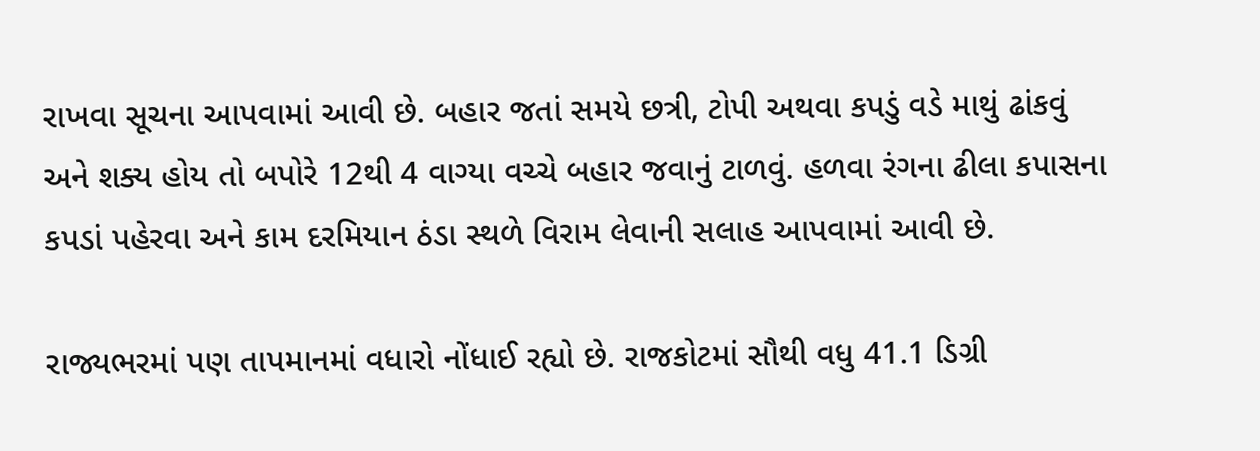રાખવા સૂચના આપવામાં આવી છે. બહાર જતાં સમયે છત્રી, ટોપી અથવા કપડું વડે માથું ઢાંકવું અને શક્ય હોય તો બપોરે 12થી 4 વાગ્યા વચ્ચે બહાર જવાનું ટાળવું. હળવા રંગના ઢીલા કપાસના કપડાં પહેરવા અને કામ દરમિયાન ઠંડા સ્થળે વિરામ લેવાની સલાહ આપવામાં આવી છે.

રાજ્યભરમાં પણ તાપમાનમાં વધારો નોંધાઈ રહ્યો છે. રાજકોટમાં સૌથી વધુ 41.1 ડિગ્રી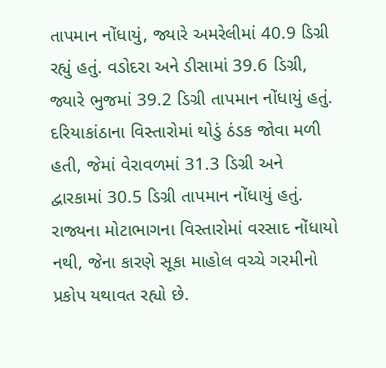તાપમાન નોંધાયું, જ્યારે અમરેલીમાં 40.9 ડિગ્રી રહ્યું હતું. વડોદરા અને ડીસામાં 39.6 ડિગ્રી, જ્યારે ભુજમાં 39.2 ડિગ્રી તાપમાન નોંધાયું હતું. દરિયાકાંઠાના વિસ્તારોમાં થોડું ઠંડક જોવા મળી હતી, જેમાં વેરાવળમાં 31.3 ડિગ્રી અને દ્વારકામાં 30.5 ડિગ્રી તાપમાન નોંધાયું હતું. રાજ્યના મોટાભાગના વિસ્તારોમાં વરસાદ નોંધાયો નથી, જેના કારણે સૂકા માહોલ વચ્ચે ગરમીનો પ્રકોપ યથાવત રહ્યો છે.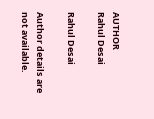AUTHOR
Rahul Desai

Rahul Desai

Author details are not available.